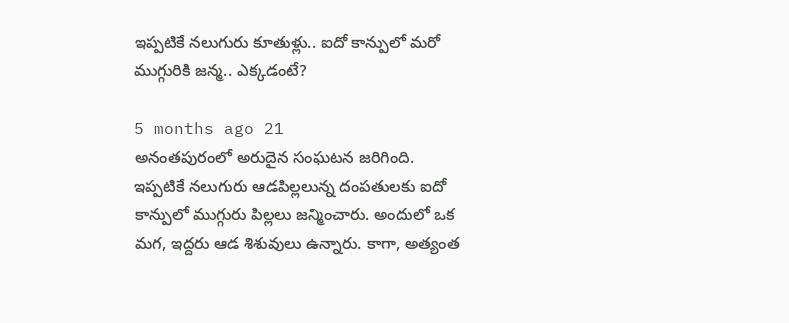ఇప్పటికే నలుగురు కూతుళ్లు.. ఐదో కాన్పులో మరో ముగ్గురికి జన్మ.. ఎక్కడంటే?

5 months ago 21
అనంతపురంలో అరుదైన సంఘటన జరిగింది. ఇప్పటికే నలుగురు ఆడపిల్లలున్న దంపతులకు ఐదో కాన్పులో ముగ్గురు పిల్లలు జన్మించారు. అందులో ఒక మగ, ఇద్దరు ఆడ శిశువులు ఉన్నారు. కాగా, అత్యంత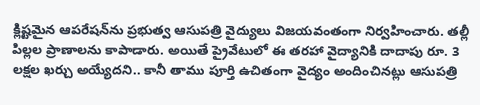క్లిష్టమైన ఆపరేషన్‌ను ప్రభుత్వ ఆసుపత్రి వైద్యులు విజయవంతంగా నిర్వహించారు. తల్లీ పిల్లల ప్రాణాలను కాపాడారు. అయితే ప్రైవేటులో ఈ తరహా వైద్యానికి దాదాపు రూ. 3 లక్షల ఖర్చు అయ్యేదని.. కానీ తాము పూర్తి ఉచితంగా వైద్యం అందించినట్లు ఆసుపత్రి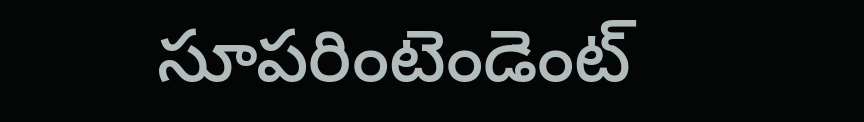సూపరింటెండెంట్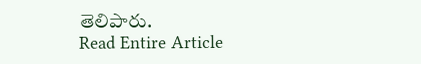తెలిపారు.
Read Entire Article